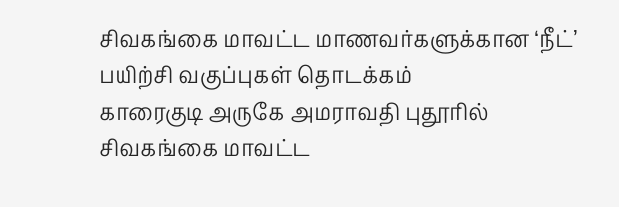சிவகங்கை மாவட்ட மாணவர்களுக்கான ‘நீட்’ பயிற்சி வகுப்புகள் தொடக்கம்
காரைகுடி அருகே அமராவதி புதூரில் சிவகங்கை மாவட்ட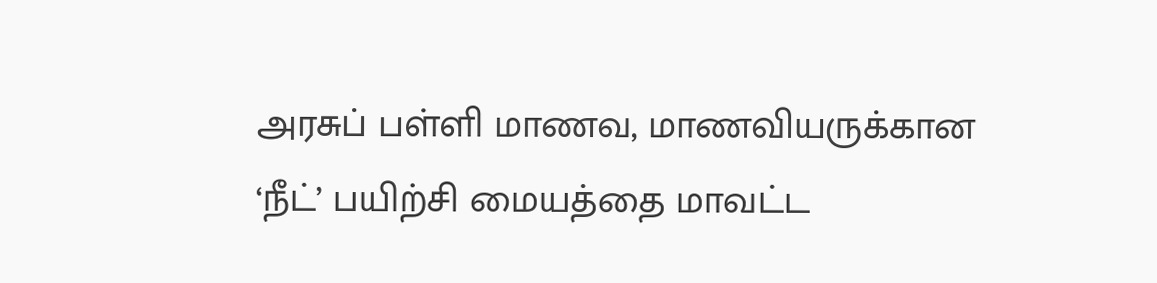அரசுப் பள்ளி மாணவ, மாணவியருக்கான ‘நீட்’ பயிற்சி மையத்தை மாவட்ட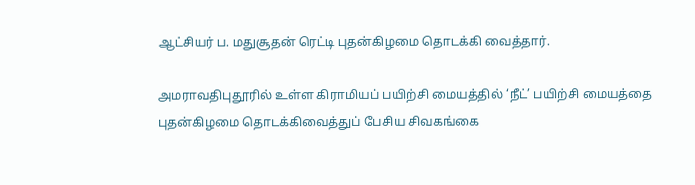ஆட்சியர் ப. மதுசூதன் ரெட்டி புதன்கிழமை தொடக்கி வைத்தார்.

அமராவதிபுதூரில் உள்ள கிராமியப் பயிற்சி மையத்தில் ‘நீட்’ பயிற்சி மையத்தை புதன்கிழமை தொடக்கிவைத்துப் பேசிய சிவகங்கை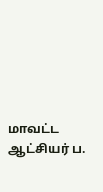மாவட்ட ஆட்சியர் ப.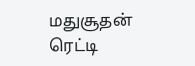மதுசூதன் ரெட்டி